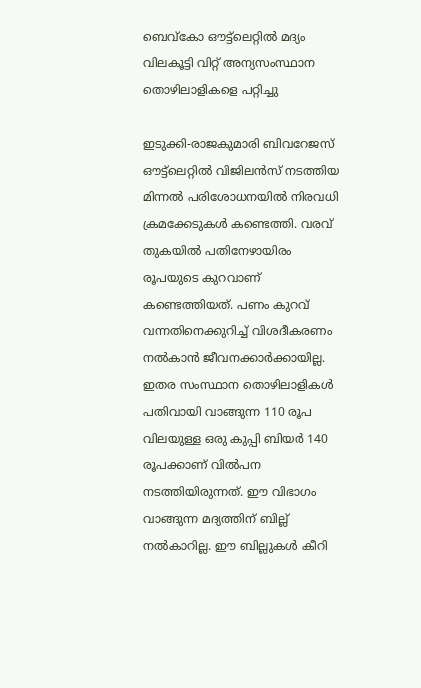ബെവ്കോ ഔട്ട്ലെറ്റില്‍ മദ്യം വിലകൂട്ടി വിറ്റ് അന്യസംസ്ഥാന തൊഴിലാളികളെ പറ്റിച്ചു

ഇടുക്കി-രാജകുമാരി ബിവറേജസ് ഔട്ട്ലെറ്റില്‍ വിജിലന്‍സ് നടത്തിയ മിന്നല്‍ പരിശോധനയില്‍ നിരവധി ക്രമക്കേടുകള്‍ കണ്ടെത്തി. വരവ് തുകയില്‍ പതിനേഴായിരം രൂപയുടെ കുറവാണ് കണ്ടെത്തിയത്. പണം കുറവ് വന്നതിനെക്കുറിച്ച് വിശദീകരണം നല്‍കാന്‍ ജീവനക്കാര്‍ക്കായില്ല. ഇതര സംസ്ഥാന തൊഴിലാളികള്‍ പതിവായി വാങ്ങുന്ന 110 രൂപ വിലയുള്ള ഒരു കുപ്പി ബിയര്‍ 140 രൂപക്കാണ് വില്‍പന നടത്തിയിരുന്നത്. ഈ വിഭാഗം വാങ്ങുന്ന മദ്യത്തിന് ബില്ല് നല്‍കാറില്ല. ഈ ബില്ലുകള്‍ കീറി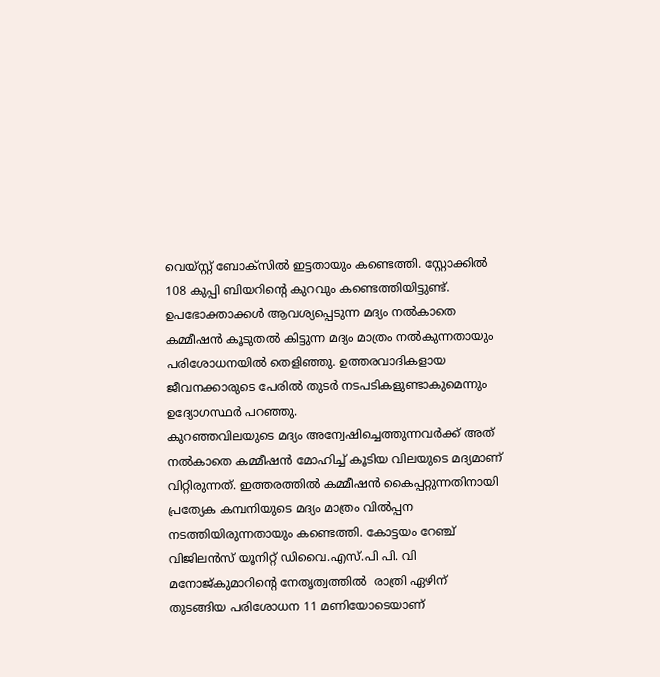വെയ്സ്റ്റ് ബോക്സില്‍ ഇട്ടതായും കണ്ടെത്തി. സ്റ്റോക്കില്‍ 108 കുപ്പി ബിയറിന്റെ കുറവും കണ്ടെത്തിയിട്ടുണ്ട്. ഉപഭോക്താക്കള്‍ ആവശ്യപ്പെടുന്ന മദ്യം നല്‍കാതെ കമ്മീഷന്‍ കൂടുതല്‍ കിട്ടുന്ന മദ്യം മാത്രം നല്‍കുന്നതായും പരിശോധനയില്‍ തെളിഞ്ഞു. ഉത്തരവാദികളായ ജീവനക്കാരുടെ പേരില്‍ തുടര്‍ നടപടികളുണ്ടാകുമെന്നും ഉദ്യോഗസ്ഥര്‍ പറഞ്ഞു.
കുറഞ്ഞവിലയുടെ മദ്യം അന്വേഷിച്ചെത്തുന്നവര്‍ക്ക് അത് നല്‍കാതെ കമ്മീഷന്‍ മോഹിച്ച് കൂടിയ വിലയുടെ മദ്യമാണ് വിറ്റിരുന്നത്. ഇത്തരത്തില്‍ കമ്മീഷന്‍ കൈപ്പറ്റുന്നതിനായി പ്രത്യേക കമ്പനിയുടെ മദ്യം മാത്രം വില്‍പ്പന നടത്തിയിരുന്നതായും കണ്ടെത്തി. കോട്ടയം റേഞ്ച് വിജിലന്‍സ് യൂനിറ്റ് ഡിവൈ.എസ്.പി പി. വി മനോജ്കുമാറിന്റെ നേതൃത്വത്തില്‍  രാത്രി ഏഴിന് തുടങ്ങിയ പരിശോധന 11 മണിയോടെയാണ്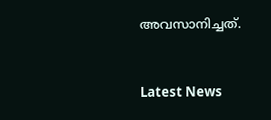അവസാനിച്ചത്.



Latest News